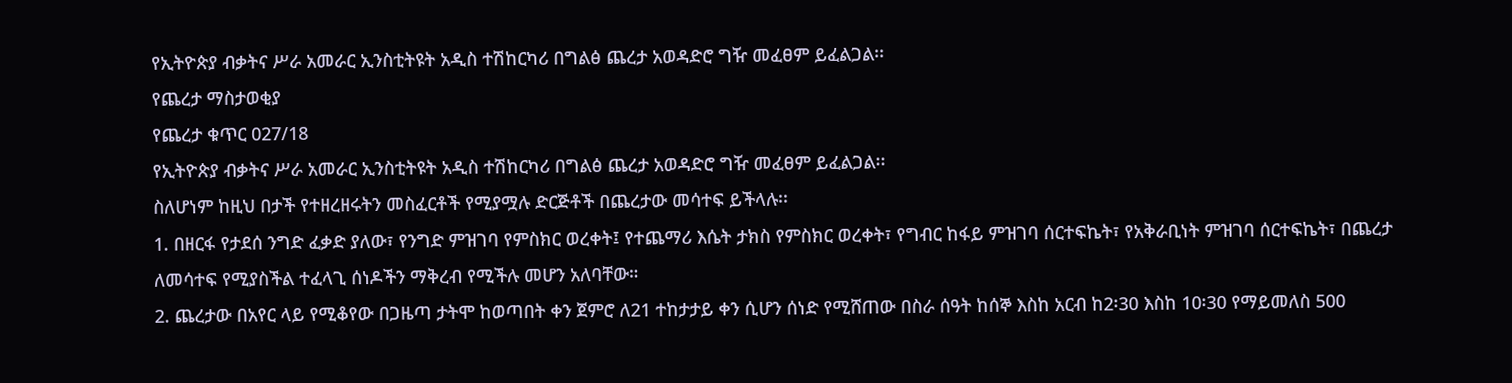የኢትዮጵያ ብቃትና ሥራ አመራር ኢንስቲትዩት አዲስ ተሽከርካሪ በግልፅ ጨረታ አወዳድሮ ግዥ መፈፀም ይፈልጋል፡፡
የጨረታ ማስታወቂያ
የጨረታ ቁጥር 027/18
የኢትዮጵያ ብቃትና ሥራ አመራር ኢንስቲትዩት አዲስ ተሽከርካሪ በግልፅ ጨረታ አወዳድሮ ግዥ መፈፀም ይፈልጋል፡፡
ስለሆነም ከዚህ በታች የተዘረዘሩትን መስፈርቶች የሚያሟሉ ድርጅቶች በጨረታው መሳተፍ ይችላሉ፡፡
1. በዘርፋ የታደሰ ንግድ ፈቃድ ያለው፣ የንግድ ምዝገባ የምስክር ወረቀት፤ የተጨማሪ እሴት ታክስ የምስክር ወረቀት፣ የግብር ከፋይ ምዝገባ ሰርተፍኬት፣ የአቅራቢነት ምዝገባ ሰርተፍኬት፣ በጨረታ ለመሳተፍ የሚያስችል ተፈላጊ ሰነዶችን ማቅረብ የሚችሉ መሆን አለባቸው።
2. ጨረታው በአየር ላይ የሚቆየው በጋዜጣ ታትሞ ከወጣበት ቀን ጀምሮ ለ21 ተከታታይ ቀን ሲሆን ሰነድ የሚሸጠው በስራ ሰዓት ከሰኞ እስከ አርብ ከ2፡30 እስከ 10፡30 የማይመለስ 500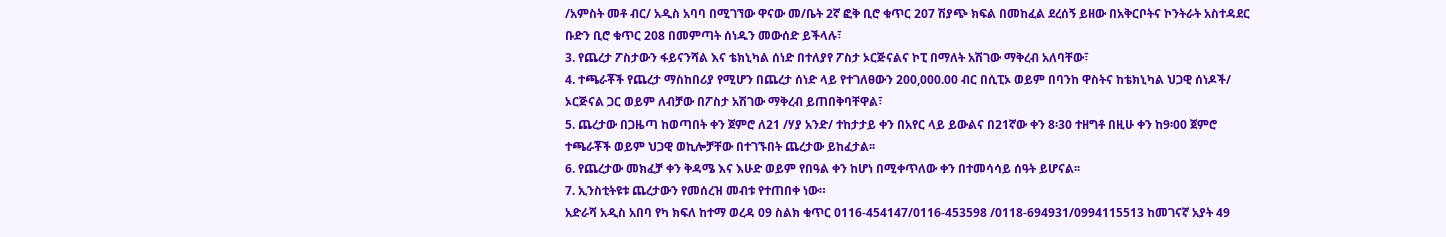/አምስት መቶ ብር/ አዲስ አባባ በሚገኘው ዋናው መ/ቤት 2ኛ ፎቅ ቢሮ ቁጥር 207 ሽያጭ ክፍል በመከፈል ደረሰኝ ይዘው በአቅርቦትና ኮንትራት አስተዳደር ቡድን ቢሮ ቁጥር 208 በመምጣት ሰነዱን መውሰድ ይችላሉ፣
3. የጨረታ ፖስታውን ፋይናንሻል እና ቴክኒካል ሰነድ በተለያየ ፖስታ ኦርጅናልና ኮፒ በማለት አሽገው ማቅረብ አለባቸው፣
4. ተጫራቾች የጨረታ ማስከበሪያ የሚሆን በጨረታ ሰነድ ላይ የተገለፀውን 200,000.00 ብር በሲፒኦ ወይም በባንከ ዋስትና ከቴክኒካል ህጋዊ ሰነዶች/ ኦርጅናል ጋር ወይም ለብቻው በፖስታ አሽገው ማቅረብ ይጠበቅባቸዋል፣
5. ጨረታው በጋዜጣ ከወጣበት ቀን ጀምሮ ለ21 /ሃያ አንድ/ ተከታታይ ቀን በአየር ላይ ይውልና በ21ኛው ቀን 8፡30 ተዘግቶ በዚሁ ቀን ከ9፡00 ጀምሮ ተጫራቾች ወይም ህጋዊ ወኪሎቻቸው በተገኙበት ጨረታው ይከፈታል፡፡
6. የጨረታው መክፈቻ ቀን ቅዳሜ እና እሁድ ወይም የበዓል ቀን ከሆነ በሚቀጥለው ቀን በተመሳሳይ ሰዓት ይሆናል፡፡
7. ኢንስቲትዩቱ ጨረታውን የመሰረዝ መብቱ የተጠበቀ ነው።
አድራሻ አዲስ አበባ የካ ክፍለ ከተማ ወረዳ 09 ስልክ ቁጥር 0116-454147/0116-453598 /0118-694931/0994115513 ከመገናኛ አያት 49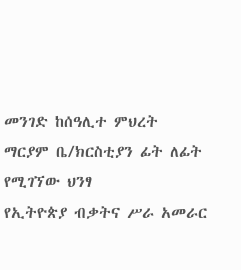መንገድ ከሰዓሊተ ምህረት ማርያም ቤ/ክርስቲያን ፊት ለፊት የሚገኘው ህንፃ
የኢትዮጵያ ብቃትና ሥራ አመራር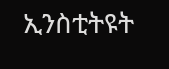ኢንስቲትዩት